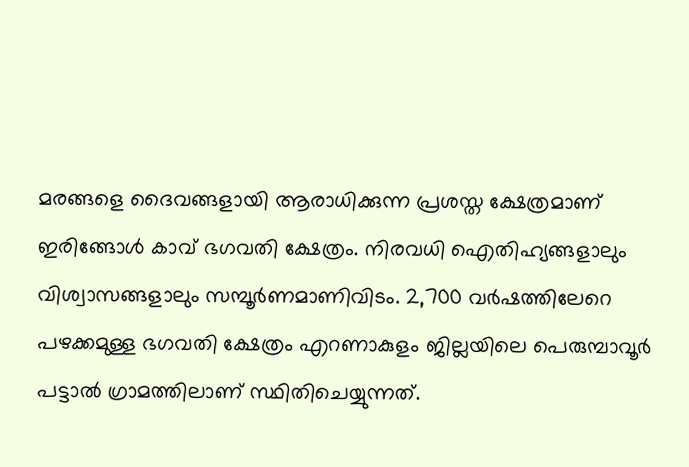മരങ്ങളെ ദൈവങ്ങളായി ആരാധിക്കുന്ന പ്രശസ്ത ക്ഷേത്രമാണ് ഇരിങ്ങോൾ കാവ് ഭഗവതി ക്ഷേത്രം. നിരവധി ഐതിഹ്യങ്ങളാലും വിശ്വാസങ്ങളാലും സമ്പൂർണമാണിവിടം. 2,700 വർഷത്തിലേറെ പഴക്കമുള്ള ഭഗവതി ക്ഷേത്രം എറണാകുളം ജില്ലയിലെ പെരുമ്പാവൂർ പട്ടാൽ ഗ്രാമത്തിലാണ് സ്ഥിതിചെയ്യുന്നത്.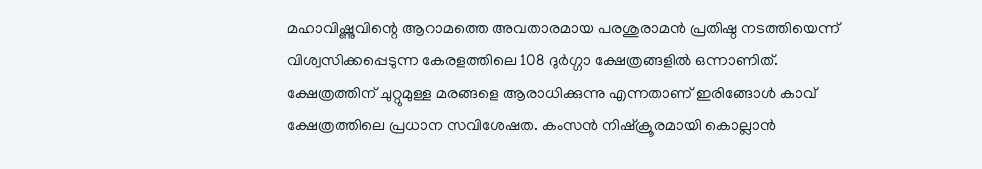മഹാവിഷ്ണുവിന്റെ ആറാമത്തെ അവതാരമായ പരശുരാമൻ പ്രതിഷ്ഠ നടത്തിയെന്ന് വിശ്വസിക്കപ്പെടുന്ന കേരളത്തിലെ 108 ദുർഗ്ഗാ ക്ഷേത്രങ്ങളിൽ ഒന്നാണിത്.
ക്ഷേത്രത്തിന് ചുറ്റുമുള്ള മരങ്ങളെ ആരാധിക്കുന്നു എന്നതാണ് ഇരിങ്ങോൾ കാവ് ക്ഷേത്രത്തിലെ പ്രധാന സവിശേഷത. കംസൻ നിഷ്ക്രൂരമായി കൊല്ലാൻ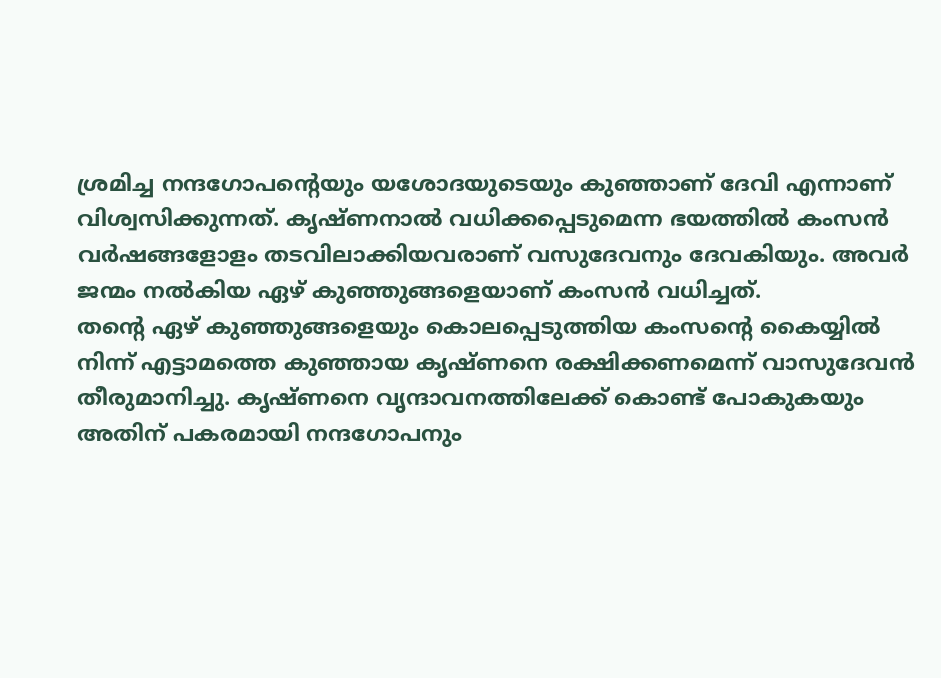ശ്രമിച്ച നന്ദഗോപന്റെയും യശോദയുടെയും കുഞ്ഞാണ് ദേവി എന്നാണ് വിശ്വസിക്കുന്നത്. കൃഷ്ണനാൽ വധിക്കപ്പെടുമെന്ന ഭയത്തിൽ കംസൻ വർഷങ്ങളോളം തടവിലാക്കിയവരാണ് വസുദേവനും ദേവകിയും. അവർ ജന്മം നൽകിയ ഏഴ് കുഞ്ഞുങ്ങളെയാണ് കംസൻ വധിച്ചത്.
തന്റെ ഏഴ് കുഞ്ഞുങ്ങളെയും കൊലപ്പെടുത്തിയ കംസന്റെ കൈയ്യിൽ നിന്ന് എട്ടാമത്തെ കുഞ്ഞായ കൃഷ്ണനെ രക്ഷിക്കണമെന്ന് വാസുദേവൻ തീരുമാനിച്ചു. കൃഷ്ണനെ വൃന്ദാവനത്തിലേക്ക് കൊണ്ട് പോകുകയും അതിന് പകരമായി നന്ദഗോപനും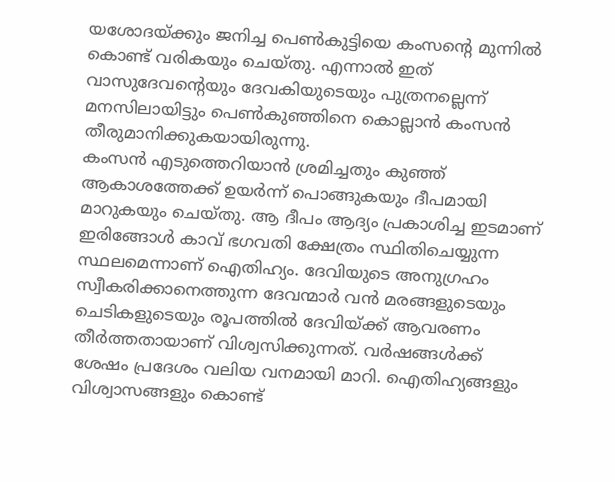യശോദയ്ക്കും ജനിച്ച പെൺകുട്ടിയെ കംസന്റെ മുന്നിൽ കൊണ്ട് വരികയും ചെയ്തു. എന്നാൽ ഇത് വാസുദേവന്റെയും ദേവകിയുടെയും പുത്രനല്ലെന്ന് മനസിലായിട്ടും പെൺകുഞ്ഞിനെ കൊല്ലാൻ കംസൻ തീരുമാനിക്കുകയായിരുന്നു.
കംസൻ എടുത്തെറിയാൻ ശ്രമിച്ചതും കുഞ്ഞ് ആകാശത്തേക്ക് ഉയർന്ന് പൊങ്ങുകയും ദീപമായി മാറുകയും ചെയ്തു. ആ ദീപം ആദ്യം പ്രകാശിച്ച ഇടമാണ് ഇരിങ്ങോൾ കാവ് ഭഗവതി ക്ഷേത്രം സ്ഥിതിചെയ്യുന്ന സ്ഥലമെന്നാണ് ഐതിഹ്യം. ദേവിയുടെ അനുഗ്രഹം സ്വീകരിക്കാനെത്തുന്ന ദേവന്മാർ വൻ മരങ്ങളുടെയും ചെടികളുടെയും രൂപത്തിൽ ദേവിയ്ക്ക് ആവരണം തീർത്തതായാണ് വിശ്വസിക്കുന്നത്. വർഷങ്ങൾക്ക് ശേഷം പ്രദേശം വലിയ വനമായി മാറി. ഐതിഹ്യങ്ങളും വിശ്വാസങ്ങളും കൊണ്ട്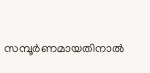സമ്പൂർണമായതിനാൽ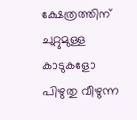ക്ഷേത്രത്തിന് ചുറ്റുമുള്ള കാടുകളോ പിഴുതു വീഴുന്ന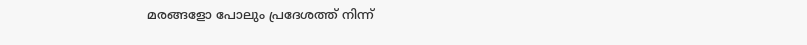മരങ്ങളോ പോലും പ്രദേശത്ത് നിന്ന്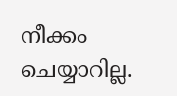നീക്കം ചെയ്യാറില്ല.